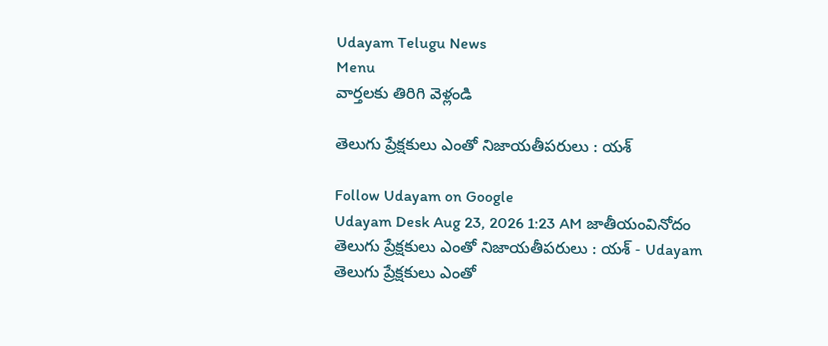Udayam Telugu News
Menu
వార్తలకు తిరిగి వెళ్లండి

తెలుగు ప్రేక్షకులు ఎంతో నిజాయతీపరులు : యశ్

Follow Udayam on Google
Udayam Desk Aug 23, 2026 1:23 AM జాతీయంవినోదం
తెలుగు ప్రేక్షకులు ఎంతో నిజాయతీపరులు : యశ్ - Udayam
తెలుగు ప్రేక్షకులు ఎంతో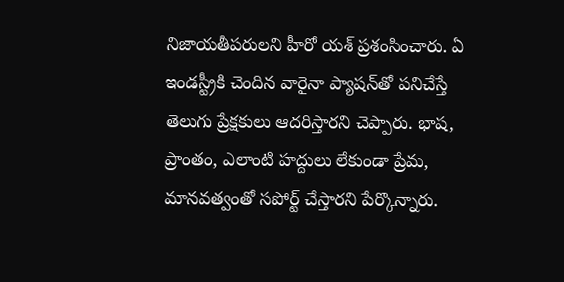నిజాయతీపరులని హీరో యశ్ ప్రశంసించారు. ఏ ఇండస్ట్రీకి చెందిన వారైనా ప్యాషన్‌తో పనిచేస్తే తెలుగు ప్రేక్షకులు ఆదరిస్తారని చెప్పారు. భాష, ప్రాంతం, ఎలాంటి హద్దులు లేకుండా ప్రేమ, మానవత్వంతో సపోర్ట్ చేస్తారని పేర్కొన్నారు.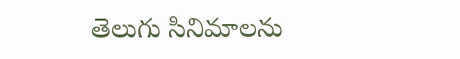తెలుగు సినిమాలను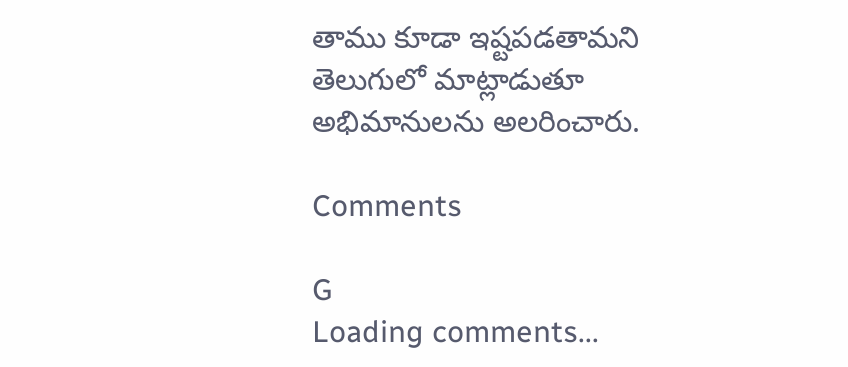తాము కూడా ఇష్టపడతామని తెలుగులో మాట్లాడుతూ అభిమానులను అలరించారు.

Comments

G
Loading comments...